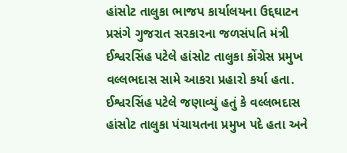હાંસોટ તાલુકા ભાજપ કાર્યાલયના ઉદ્દઘાટન પ્રસંગે ગુજરાત સરકારના જળસંપતિ મંત્રી ઈશ્વરસિંહ પટેલે હાંસોટ તાલુકા કોંગ્રેસ પ્રમુખ વલ્લભદાસ સામે આકરા પ્રહારો કર્યા હતા. ઈશ્વરસિંહ પટેલે જણાવ્યું હતું કે વલ્લભદાસ હાંસોટ તાલુકા પંચાયતના પ્રમુખ પદે હતા અને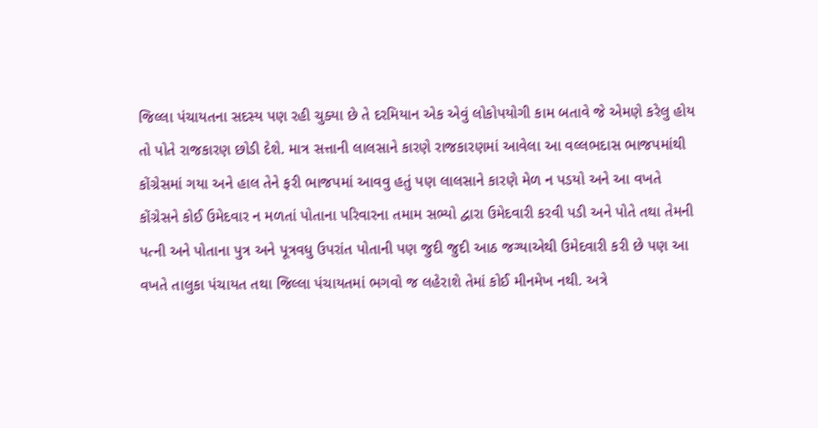જિલ્લા પંચાયતના સદસ્ય પણ રહી ચુક્યા છે તે દરમિયાન એક એવું લોકોપયોગી કામ બતાવે જે એમણે કરેલુ હોય તો પોતે રાજકારણ છોડી દેશે. માત્ર સત્તાની લાલસાને કારણે રાજકારણમાં આવેલા આ વલ્લભદાસ ભાજપમાંથી કોંગ્રેસમાં ગયા અને હાલ તેને ફરી ભાજપમાં આવવુ હતું પણ લાલસાને કારણે મેળ ન પડયો અને આ વખતે કોંગ્રેસને કોઈ ઉમેદવાર ન મળતાં પોતાના પરિવારના તમામ સભ્યો દ્વારા ઉમેદવારી કરવી પડી અને પોતે તથા તેમની પત્ની અને પોતાના પુત્ર અને પૂત્રવધુ ઉપરાંત પોતાની પણ જુદી જુદી આઠ જગ્યાએથી ઉમેદવારી કરી છે પણ આ વખતે તાલુકા પંચાયત તથા જિલ્લા પંચાયતમાં ભગવો જ લહેરાશે તેમાં કોઈ મીનમેખ નથી. અત્રે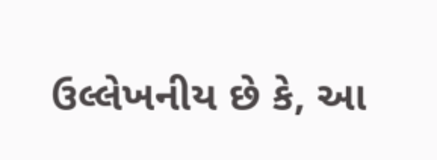ઉલ્લેખનીય છે કે, આ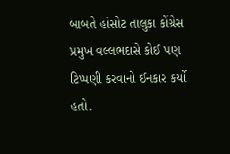બાબતે હાંસોટ તાલુકા કોંગ્રેસ પ્રમુખ વલ્લભદાસે કોઈ પણ ટિપ્પણી કરવાનો ઈનકાર કર્યો હતો.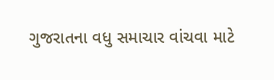ગુજરાતના વધુ સમાચાર વાંચવા માટે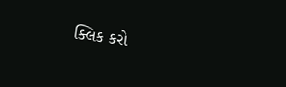ક્લિક કરો